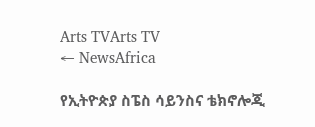Arts TVArts TV
← NewsAfrica

የኢትዮጵያ ስፔስ ሳይንስና ቴክኖሎጂ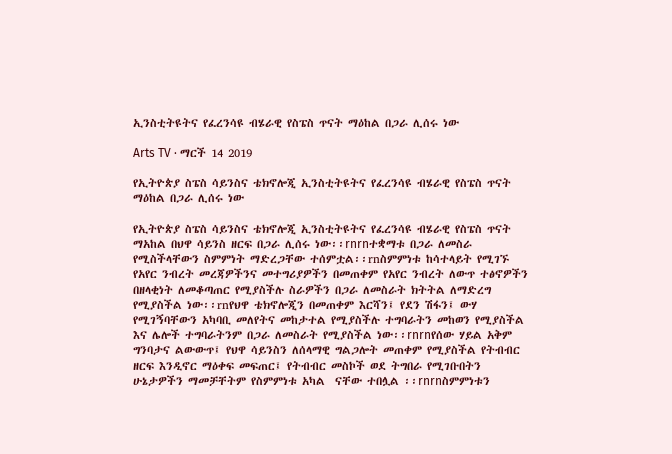ኢንስቲትዩትና የፈረንሳዩ ብሄራዊ የስፔስ ጥናት ማዕከል በጋራ ሊሰሩ ነው

Arts TV · ማርች 14 2019

የኢትዮጵያ ስፔስ ሳይንስና ቴክኖሎጂ ኢንስቲትዩትና የፈረንሳዩ ብሄራዊ የስፔስ ጥናት ማዕከል በጋራ ሊሰሩ ነው

የኢትዮጵያ ስፔስ ሳይንስና ቴክኖሎጂ ኢንስቲትዩትና የፈረንሳዩ ብሄራዊ የስፔስ ጥናት ማአከል በህዋ ሳይንስ ዘርፍ በጋራ ሊሰሩ ነው፡፡rnrnተቋማቱ በጋራ ለመስራ የሚስችላቸውን ስምምነት ማድረጋቸው ተሰምቷል፡፡rnስምምነቱ ከሳተላይት የሚገኙ የአየር ንብረት መረጃዎችንና መተግሪያዎችን በመጠቀም የአየር ንብረት ለውጥ ተፅኖዎችን በዘላቂነት ለመቆጣጠር የሚያስችሉ ስራዎችን በጋራ ለመስራት ክትትል ለማድረግ የሚያስችል ነው፡፡rnየህዋ ቴክኖሎጂን በመጠቀም እርሻን፤ የደን ሽፋን፤ ውሃ የሚገኝባቸውን አካባቢ መለየትና መከታተል የሚያስችሉ ተግባራትን መከወን የሚያስችል እና ሌሎች ተግባራትንም በጋራ ለመስራት የሚያስችል ነው፡፡rnrnየሰው ሃይል አቅም ግንባታና ልውውጥ፤ የህዋ ሳይንስን ለሰላማዊ ግልጋሎት መጠቀም የሚያስችል የትብብር ዘርፍ እንዲኖር ማዕቀፍ መፍጠር፤ የትብብር መስኮች ወደ ትግበራ የሚገቡበትን ሁኔታዎችን ማመቻቸትም የስምምነቱ አካል  ናቸው ተበሏል ፡፡rnrnስምምነቱን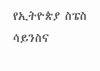የኢትዮጵያ ስፔስ ሳይንስና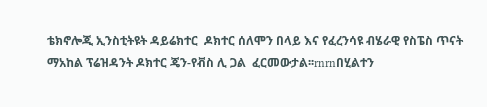ቴክኖሎጂ ኢንስቲትዩት ዳይሬክተር  ዶክተር ሰለሞን በላይ እና የፈረንሳዩ ብሄራዊ የስፔስ ጥናት ማአከል ፕሬዝዳንት ዶክተር ጄን-የቭስ ሊ ጋል  ፈርመውታል፡፡rnrnበሂልተን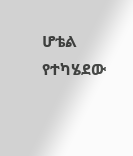ሆቴል የተካሄደው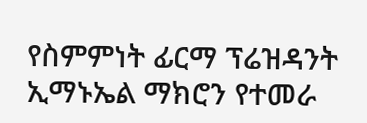የስምምነት ፊርማ ፕሬዝዳንት ኢማኑኤል ማክሮን የተመራ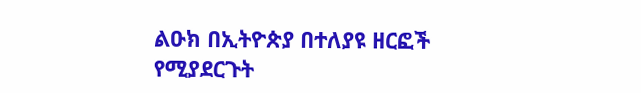ልዑክ በኢትዮጵያ በተለያዩ ዘርፎች የሚያደርጉት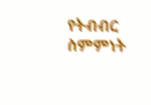የትብብር ስምምነት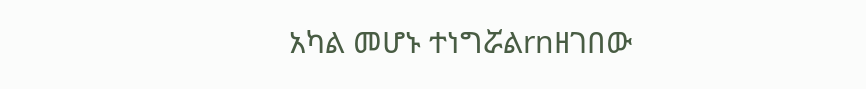አካል መሆኑ ተነግሯልrnዘገበው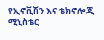የኢኖቪሽን እና ቴክኖሎጂ ሚኒስቴር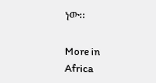ነው፡፡

More in Africa